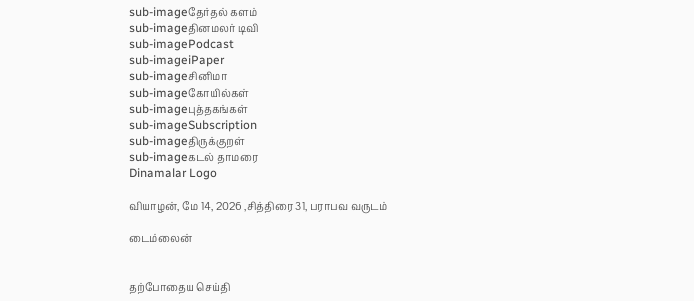sub-imageதேர்தல் களம்
sub-imageதினமலர் டிவி
sub-imagePodcast
sub-imageiPaper
sub-imageசினிமா
sub-imageகோயில்கள்
sub-imageபுத்தகங்கள்
sub-imageSubscription
sub-imageதிருக்குறள்
sub-imageகடல் தாமரை
Dinamalar Logo

வியாழன், மே 14, 2026 ,சித்திரை 31, பராபவ வருடம்

டைம்லைன்


தற்போதைய செய்தி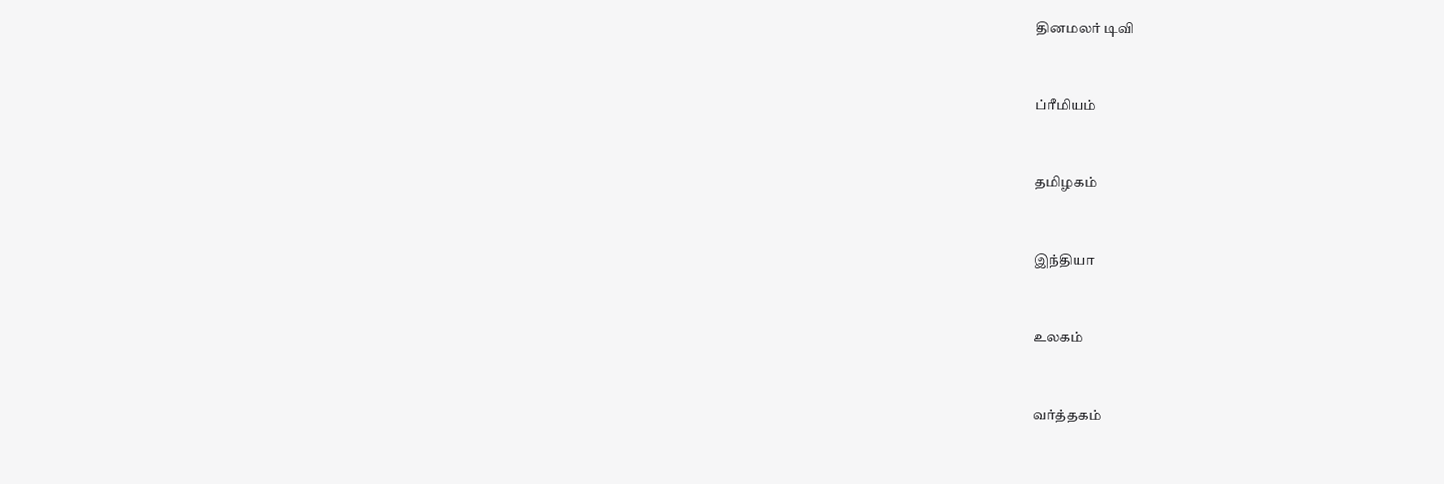தினமலர் டிவி


ப்ரீமியம்


தமிழகம்


இந்தியா


உலகம்


வர்த்தகம்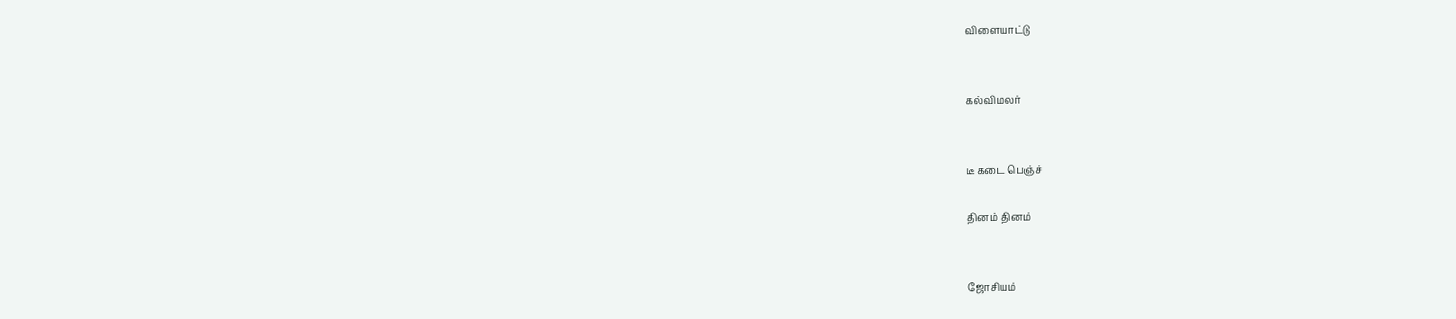விளையாட்டு


கல்விமலர்


டீ கடை பெஞ்ச்

தினம் தினம்


ஜோசியம்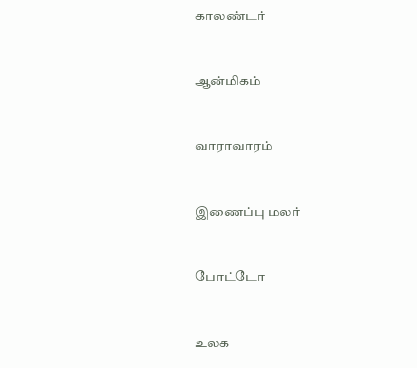காலண்டர்


ஆன்மிகம்


வாராவாரம்


இணைப்பு மலர்


போட்டோ


உலக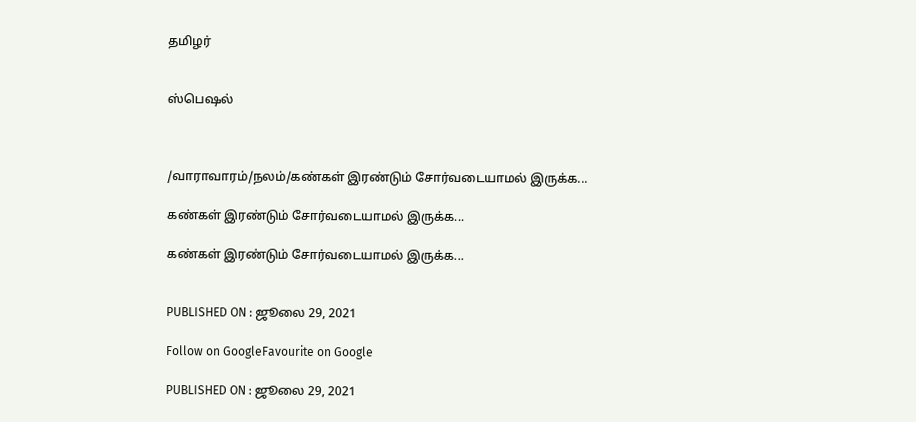தமிழர்


ஸ்பெஷல்



/வாராவாரம்/நலம்/கண்கள் இரண்டும் சோர்வடையாமல் இருக்க...

கண்கள் இரண்டும் சோர்வடையாமல் இருக்க...

கண்கள் இரண்டும் சோர்வடையாமல் இருக்க...


PUBLISHED ON : ஜூலை 29, 2021

Follow on GoogleFavourite on Google

PUBLISHED ON : ஜூலை 29, 2021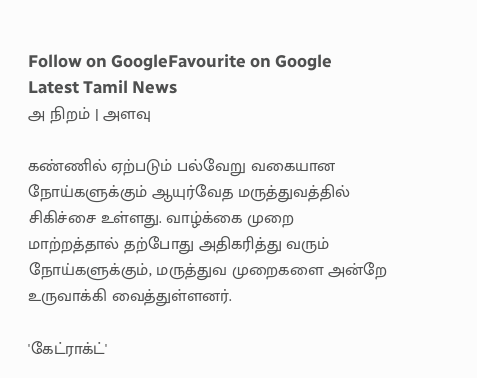Follow on GoogleFavourite on Google
Latest Tamil News
அ நிறம் | அளவு

கண்ணில் ஏற்படும் பல்வேறு வகையான நோய்களுக்கும் ஆயுர்வேத மருத்துவத்தில் சிகிச்சை உள்ளது. வாழ்க்கை முறை மாற்றத்தால் தற்போது அதிகரித்து வரும் நோய்களுக்கும், மருத்துவ முறைகளை அன்றே உருவாக்கி வைத்துள்ளனர்.

'கேட்ராக்ட்'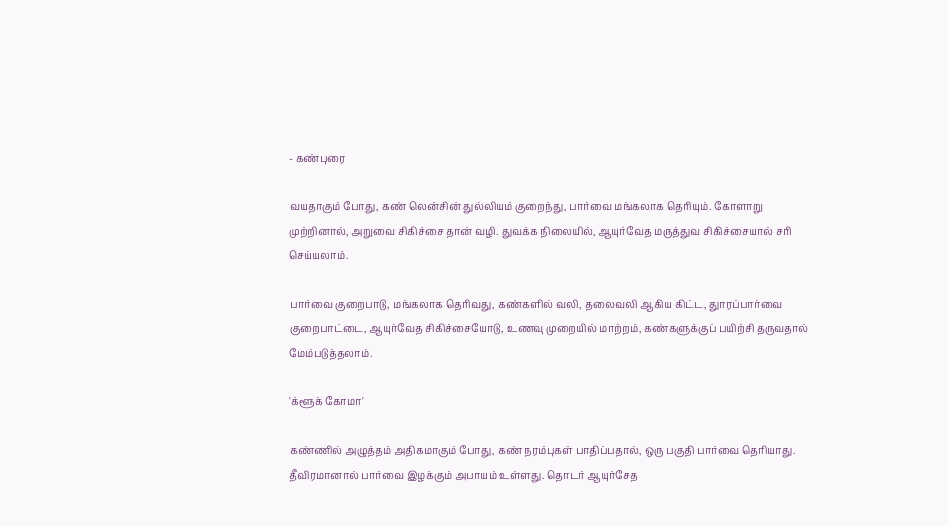- கண்புரை

வயதாகும் போது, கண் லென்சின் துல்லியம் குறைந்து, பார்வை மங்கலாக தெரியும். கோளாறு முற்றினால், அறுவை சிகிச்சை தான் வழி. துவக்க நிலையில், ஆயுர்வேத மருத்துவ சிகிச்சையால் சரி செய்யலாம்.

பார்வை குறைபாடு, மங்கலாக தெரிவது, கண்களில் வலி, தலைவலி ஆகிய கிட்ட, துாரப்பார்வை குறைபாட்டை, ஆயுர்வேத சிகிச்சையோடு, உணவு முறையில் மாற்றம், கண்களுக்குப் பயிற்சி தருவதால் மேம்படுத்தலாம்.

'க்ளூக் கோமா'

கண்ணில் அழுத்தம் அதிகமாகும் போது, கண் நரம்புகள் பாதிப்பதால், ஒரு பகுதி பார்வை தெரியாது. தீவிரமானால் பார்வை இழக்கும் அபாயம் உள்ளது. தொடர் ஆயுர்சேத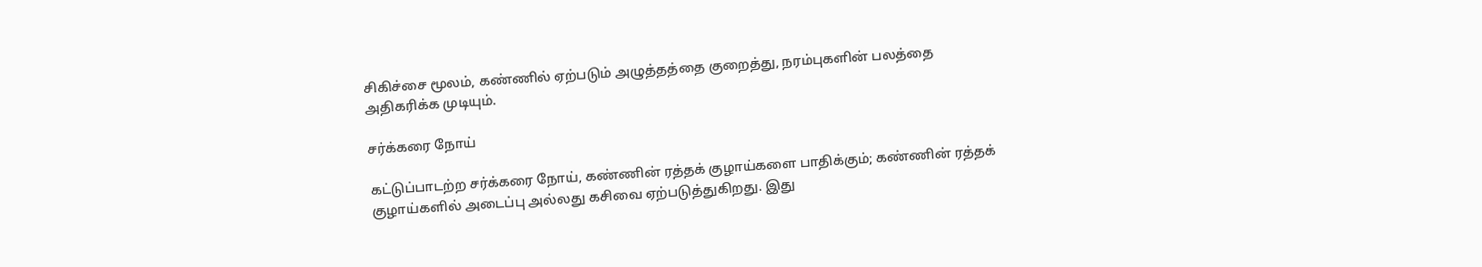சிகிச்சை மூலம், கண்ணில் ஏற்படும் அழுத்தத்தை குறைத்து, நரம்புகளின் பலத்தை அதிகரிக்க முடியும்.

சர்க்கரை நோய்

கட்டுப்பாடற்ற சர்க்கரை நோய், கண்ணின் ரத்தக் குழாய்களை பாதிக்கும்; கண்ணின் ரத்தக் குழாய்களில் அடைப்பு அல்லது கசிவை ஏற்படுத்துகிறது. இது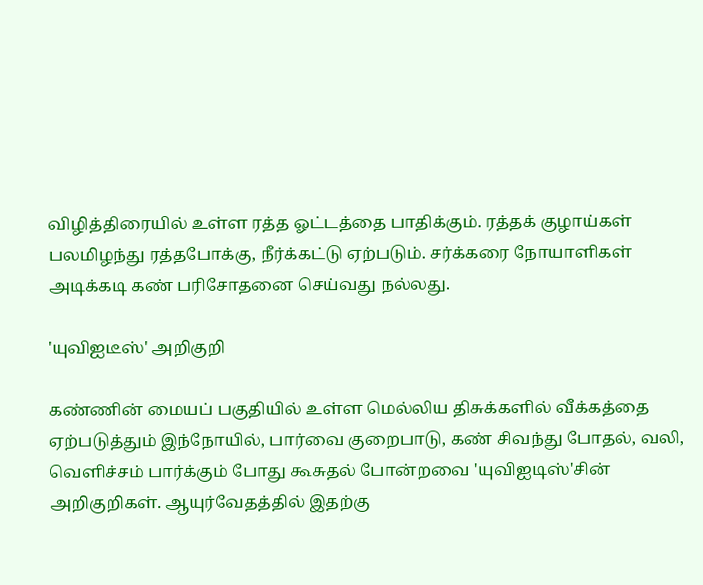விழித்திரையில் உள்ள ரத்த ஓட்டத்தை பாதிக்கும். ரத்தக் குழாய்கள் பலமிழந்து ரத்தபோக்கு, நீர்க்கட்டு ஏற்படும். சர்க்கரை நோயாளிகள் அடிக்கடி கண் பரிசோதனை செய்வது நல்லது.

'யுவிஐடீஸ்' அறிகுறி

கண்ணின் மையப் பகுதியில் உள்ள மெல்லிய திசுக்களில் வீக்கத்தை ஏற்படுத்தும் இந்நோயில், பார்வை குறைபாடு, கண் சிவந்து போதல், வலி, வெளிச்சம் பார்க்கும் போது கூசுதல் போன்றவை 'யுவிஐடிஸ்'சின் அறிகுறிகள். ஆயுர்வேதத்தில் இதற்கு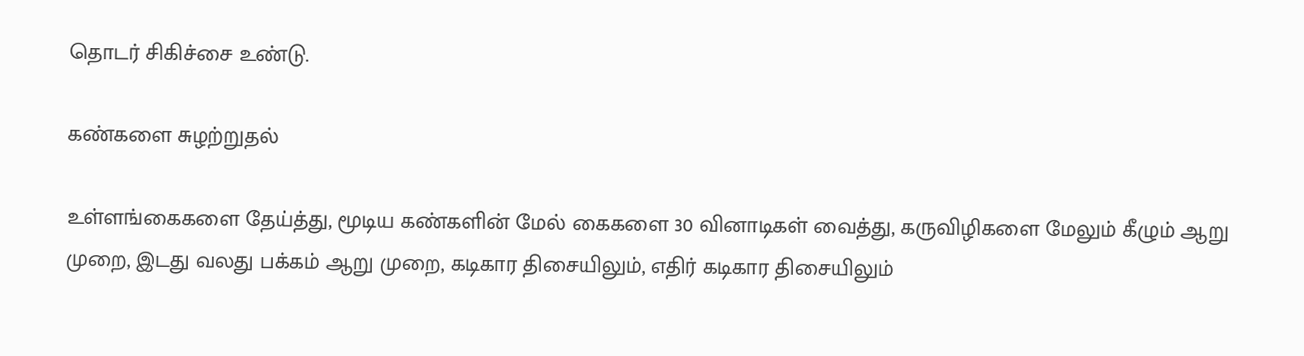தொடர் சிகிச்சை உண்டு.

கண்களை சுழற்றுதல்

உள்ளங்கைகளை தேய்த்து, மூடிய கண்களின் மேல் கைகளை 30 வினாடிகள் வைத்து, கருவிழிகளை மேலும் கீழும் ஆறு முறை, இடது வலது பக்கம் ஆறு முறை, கடிகார திசையிலும், எதிர் கடிகார திசையிலும்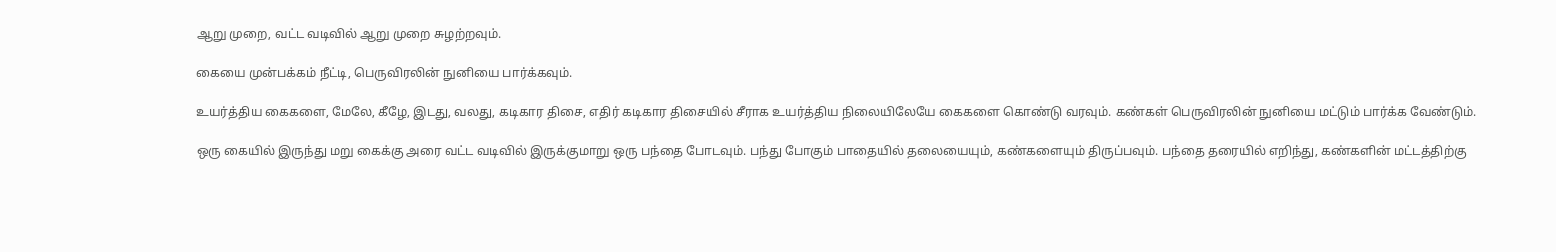ஆறு முறை, வட்ட வடிவில் ஆறு முறை சுழற்றவும்.

கையை முன்பக்கம் நீட்டி, பெருவிரலின் நுனியை பார்க்கவும்.

உயர்த்திய கைகளை, மேலே, கீழே, இடது, வலது, கடிகார திசை, எதிர் கடிகார திசையில் சீராக உயர்த்திய நிலையிலேயே கைகளை கொண்டு வரவும். கண்கள் பெருவிரலின் நுனியை மட்டும் பார்க்க வேண்டும்.

ஒரு கையில் இருந்து மறு கைக்கு அரை வட்ட வடிவில் இருக்குமாறு ஒரு பந்தை போடவும். பந்து போகும் பாதையில் தலையையும், கண்களையும் திருப்பவும். பந்தை தரையில் எறிந்து, கண்களின் மட்டத்திற்கு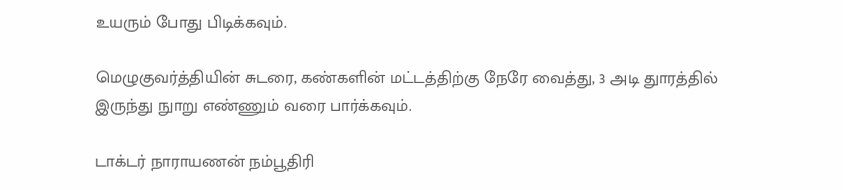உயரும் போது பிடிக்கவும்.

மெழுகுவர்த்தியின் சுடரை, கண்களின் மட்டத்திற்கு நேரே வைத்து, 3 அடி துாரத்தில் இருந்து நுாறு எண்ணும் வரை பார்க்கவும்.

டாக்டர் நாராயணன் நம்பூதிரி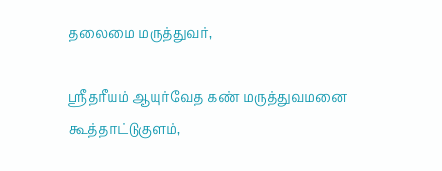தலைமை மருத்துவர்,

ஸ்ரீதரீயம் ஆயுர்வேத கண் மருத்துவமனை கூத்தாட்டுகுளம்,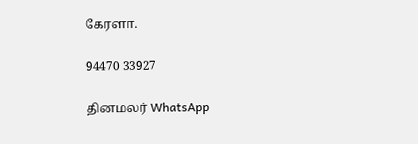கேரளா.

94470 33927

தினமலர் WhatsApp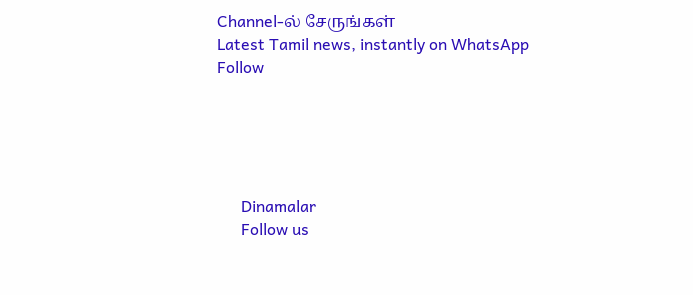Channel-ல் சேருங்கள்
Latest Tamil news, instantly on WhatsApp
Follow





      Dinamalar
      Follow us